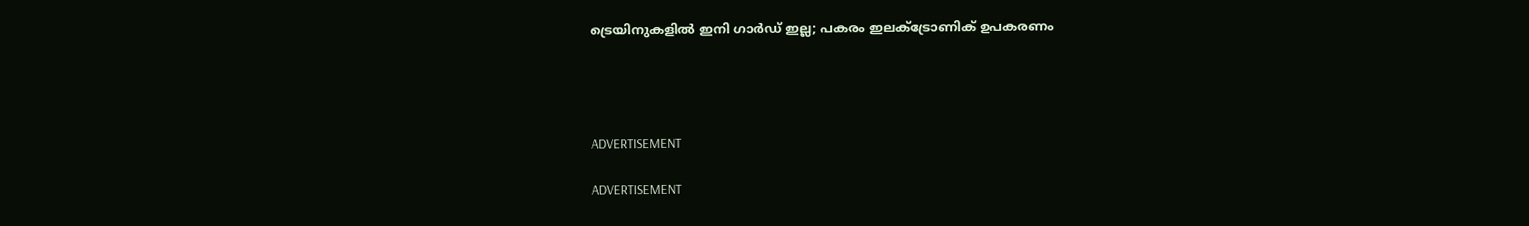ട്രെയിനുകളില്‍ ഇനി ഗാര്‍ഡ് ഇല്ല; പകരം ഇലക്ട്രോണിക് ഉപകരണം




ADVERTISEMENT

ADVERTISEMENT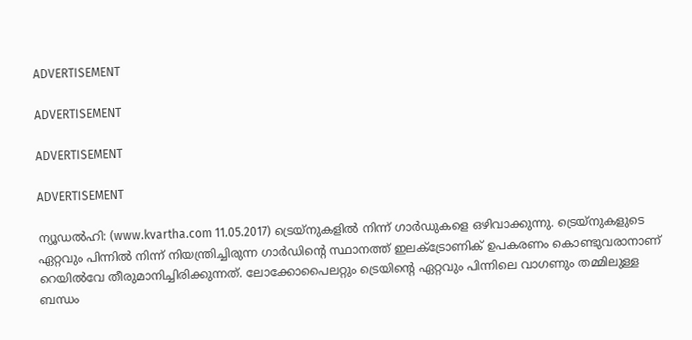ADVERTISEMENT

ADVERTISEMENT

ADVERTISEMENT

ADVERTISEMENT

ന്യൂഡല്‍ഹി: (www.kvartha.com 11.05.2017) ട്രെയ്‌നുകളില്‍ നിന്ന് ഗാര്‍ഡുകളെ ഒഴിവാക്കുന്നു. ട്രെയ്‌നുകളുടെ ഏറ്റവും പിന്നില്‍ നിന്ന് നിയന്ത്രിച്ചിരുന്ന ഗാര്‍ഡിന്റെ സ്ഥാനത്ത് ഇലക്ട്രോണിക് ഉപകരണം കൊണ്ടുവരാനാണ് റെയില്‍വേ തീരുമാനിച്ചിരിക്കുന്നത്. ലോക്കോപൈലറ്റും ട്രെയിന്റെ ഏറ്റവും പിന്നിലെ വാഗണും തമ്മിലുള്ള ബന്ധം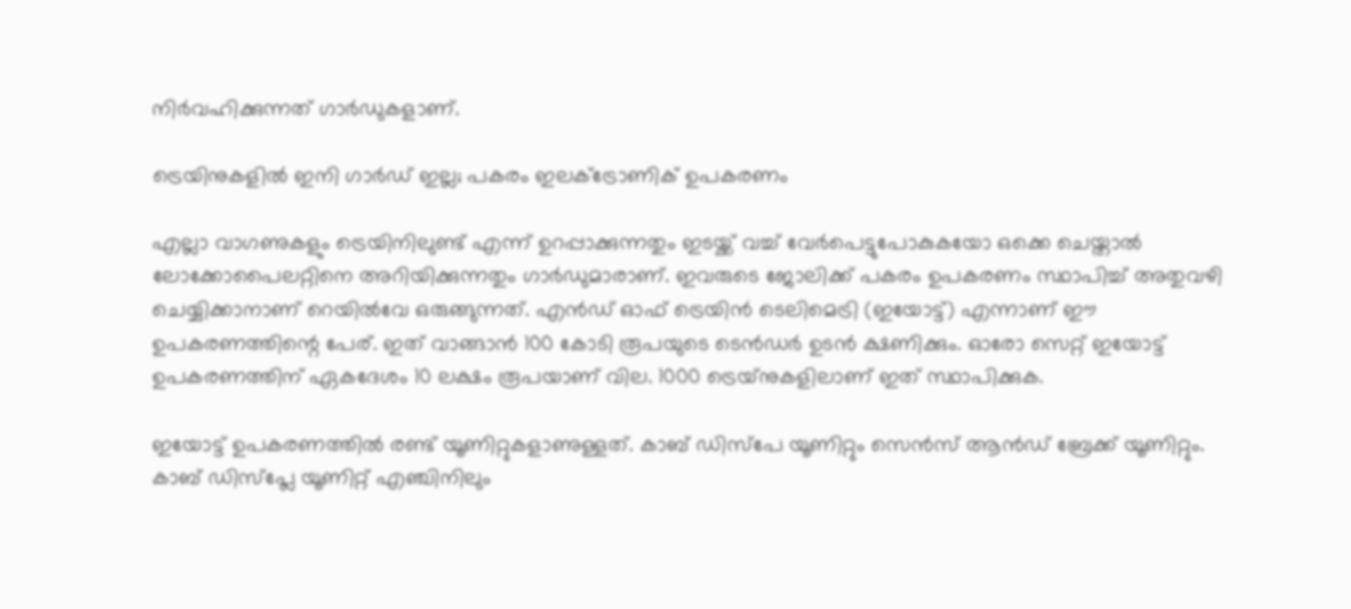നിര്‍വഹിക്കുന്നത് ഗാര്‍ഡുകളാണ്.

ട്രെയിനുകളില്‍ ഇനി ഗാര്‍ഡ് ഇല്ല; പകരം ഇലക്ട്രോണിക് ഉപകരണം

എല്ലാ വാഗണുകളും ട്രെയിനിലുണ്ട് എന്ന് ഉറപ്പാക്കുന്നതും ഇടയ്ക്ക് വച്ച് വേര്‍പെട്ടുപോകുകയോ ഒക്കെ ചെയ്താല്‍ ലോക്കോപൈലറ്റിനെ അറിയിക്കുന്നതും ഗാര്‍ഡുമാരാണ്. ഇവരുടെ ജോലിക്ക് പകരം ഉപകരണം സ്ഥാപിച്ച് അതുവഴി ചെയ്യിക്കാനാണ് റെയില്‍വേ ഒരുങ്ങുന്നത്. എന്‍ഡ് ഓഫ് ട്രെയിന്‍ ടെലിമെട്രി (ഇയോട്ട്) എന്നാണ് ഈ ഉപകരണത്തിന്റെ പേര്. ഇത് വാങ്ങാന്‍ 100 കോടി രൂപയുടെ ടെന്‍ഡര്‍ ഉടന്‍ ക്ഷണിക്കും. ഓരോ സെറ്റ് ഇയോട്ട് ഉപകരണത്തിന് ഏകദേശം 10 ലക്ഷം രൂപയാണ് വില. 1000 ട്രെയ്‌നുകളിലാണ് ഇത് സ്ഥാപിക്കുക.

ഇയോട്ട് ഉപകരണത്തില്‍ രണ്ട് യൂണിറ്റുകളാണുള്ളത്. കാബ് ഡിസ്‌പേ യൂണിറ്റും സെന്‍സ് ആന്‍ഡ് ബ്രേക്ക് യൂണിറ്റും. കാബ് ഡിസ്‌പ്ലേ യൂണിറ്റ് എഞ്ചിനിലും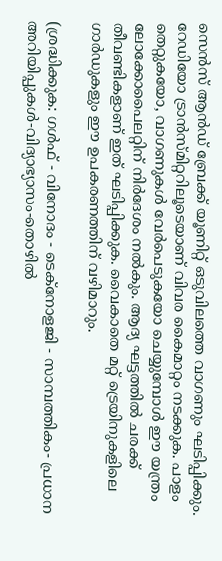സെന്‍സ് ആന്‍ഡ് ബ്രേക്ക് യൂണിറ്റ് ഒടുവിലത്തെ വാഗണും ഘടിപ്പിക്കും. റേഡിയോ ട്രാന്‍സ്മിറ്ററിലൂടെയാണ് വിവര കൈമാറ്റം നടക്കുക. പാളം തെറ്റുകയോ, വാഗണുകള്‍ വേര്‍പെടുകയോ ചെയ്യുമ്പോള്‍ ഈ യന്ത്രം ലോക്കോപൈലറ്റിന് നിര്‍ദേശം നല്‍കും. ആദ്യ ഘട്ടത്തില്‍ ചരക്ക് തീവണ്ടികളാണ് ഇത് ഘടിപ്പിക്കുക. വൈകാതെ മറ്റ് ട്രെയിനുകളിലെ ഗാര്‍ഡുകളും ഈ ഉപകരണത്തിന് വഴിമാറും.

(ശ്രദ്ധിക്കുക: ഗൾഫ് - വിനോദം - ടെക്നോളജി - സാമ്പത്തികം- പ്രധാന അറിയിപ്പുകൾ-വിദ്യാഭ്യാസം-തൊഴിൽ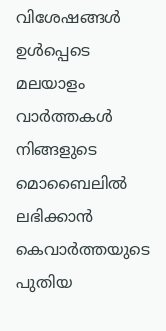വിശേഷങ്ങൾ ഉൾപ്പെടെ മലയാളം വാർത്തകൾ നിങ്ങളുടെ മൊബൈലിൽ ലഭിക്കാൻ കെവാർത്തയുടെ പുതിയ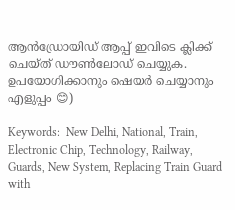ആൻഡ്രോയിഡ് ആപ്പ് ഇവിടെ ക്ലിക്ക് ചെയ്ത് ഡൗൺലോഡ് ചെയ്യുക. ഉപയോഗിക്കാനും ഷെയർ ചെയ്യാനും എളുപ്പം 😊)

Keywords:  New Delhi, National, Train, Electronic Chip, Technology, Railway, Guards, New System, Replacing Train Guard with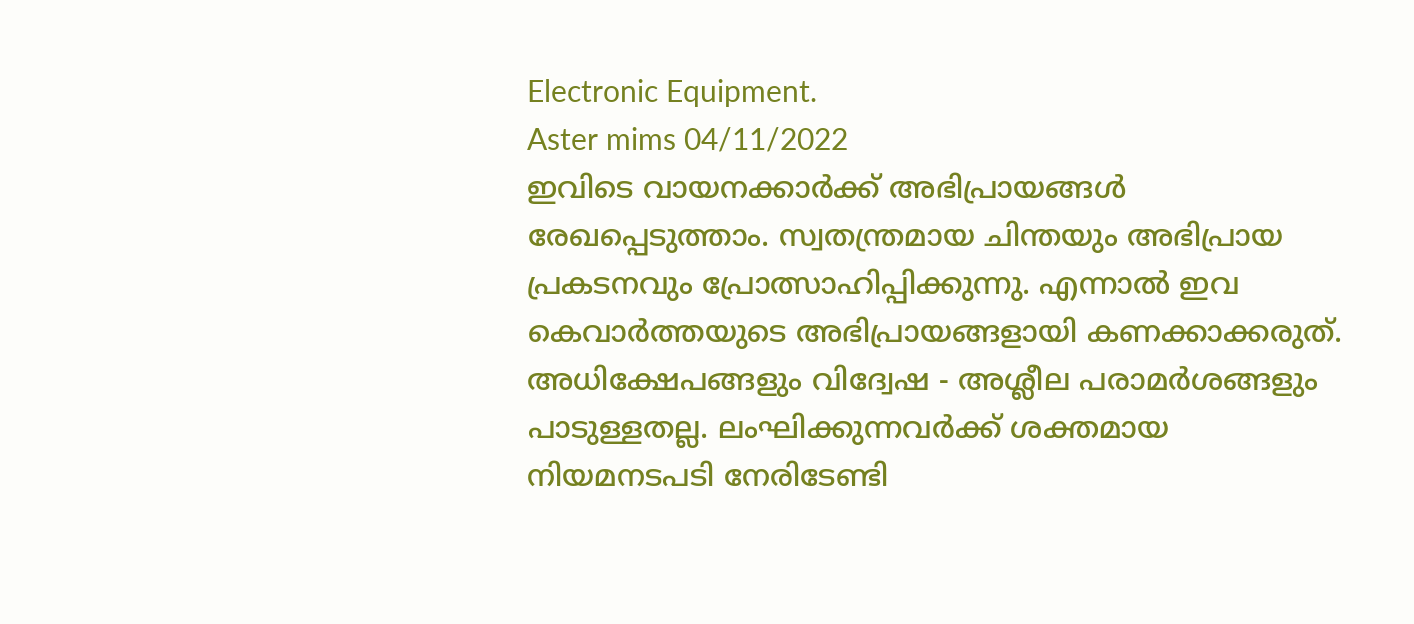Electronic Equipment.
Aster mims 04/11/2022
ഇവിടെ വായനക്കാർക്ക് അഭിപ്രായങ്ങൾ രേഖപ്പെടുത്താം. സ്വതന്ത്രമായ ചിന്തയും അഭിപ്രായ പ്രകടനവും പ്രോത്സാഹിപ്പിക്കുന്നു. എന്നാൽ ഇവ കെവാർത്തയുടെ അഭിപ്രായങ്ങളായി കണക്കാക്കരുത്. അധിക്ഷേപങ്ങളും വിദ്വേഷ - അശ്ലീല പരാമർശങ്ങളും പാടുള്ളതല്ല. ലംഘിക്കുന്നവർക്ക് ശക്തമായ നിയമനടപടി നേരിടേണ്ടി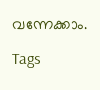വന്നേക്കാം.

Tags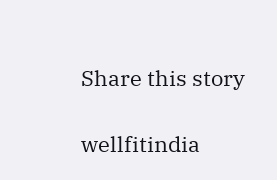Share this story

wellfitindia